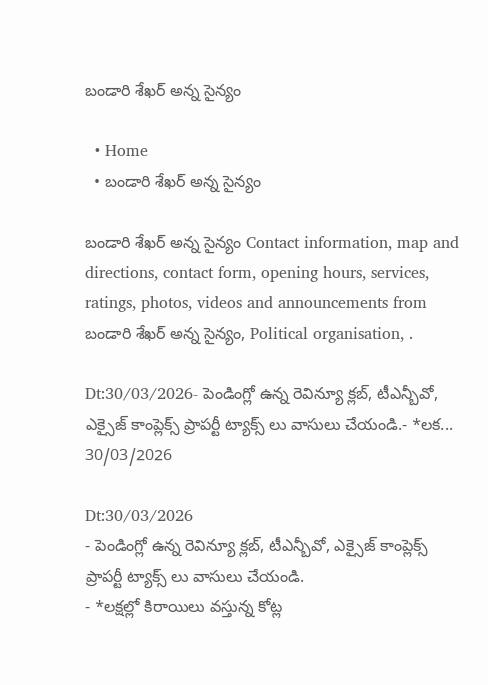బండారి శేఖర్ అన్న సైన్యం

  • Home
  • బండారి శేఖర్ అన్న సైన్యం

బండారి శేఖర్ అన్న సైన్యం Contact information, map and directions, contact form, opening hours, services, ratings, photos, videos and announcements from బండారి శేఖర్ అన్న సైన్యం, Political organisation, .

Dt:30/03/2026- పెండింగ్లో ఉన్న రెవిన్యూ క్లబ్, టీఎన్బీవో, ఎక్సైజ్ కాంప్లెక్స్ ప్రాపర్టీ ట్యాక్స్ లు వాసులు చేయండి.- *లక...
30/03/2026

Dt:30/03/2026
- పెండింగ్లో ఉన్న రెవిన్యూ క్లబ్, టీఎన్బీవో, ఎక్సైజ్ కాంప్లెక్స్ ప్రాపర్టీ ట్యాక్స్ లు వాసులు చేయండి.
- *లక్షల్లో కిరాయిలు వస్తున్న కోట్ల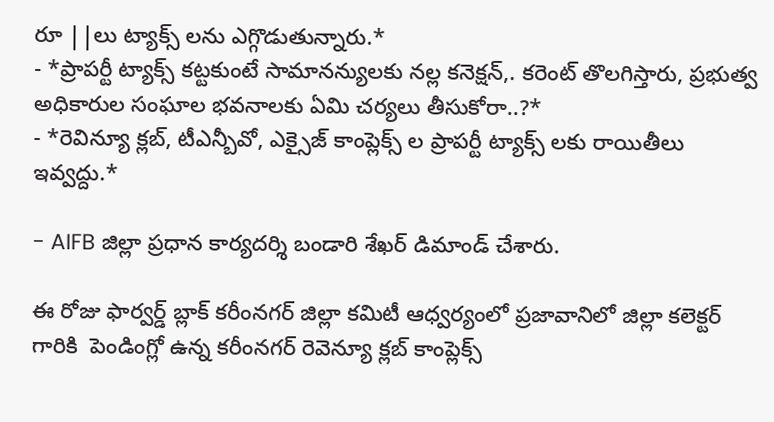రూ ||లు ట్యాక్స్ లను ఎగ్గొడుతున్నారు.*
- *ప్రాపర్టీ ట్యాక్స్ కట్టకుంటే సామానన్యులకు నల్ల కనెక్షన్,. కరెంట్ తొలగిస్తారు, ప్రభుత్వ అధికారుల సంఘాల భవనాలకు ఏమి చర్యలు తీసుకోరా..?*
- *రెవిన్యూ క్లబ్, టీఎన్బీవో, ఎక్సైజ్ కాంప్లెక్స్ ల ప్రాపర్టీ ట్యాక్స్ లకు రాయితీలు ఇవ్వద్దు.*

- AIFB జిల్లా ప్రధాన కార్యదర్శి బండారి శేఖర్ డిమాండ్ చేశారు.

ఈ రోజు ఫార్వర్డ్ బ్లాక్ కరీంనగర్ జిల్లా కమిటీ ఆధ్వర్యంలో ప్రజావానిలో జిల్లా కలెక్టర్ గారికి  పెండింగ్లో ఉన్న కరీంనగర్ రెవెన్యూ క్లబ్ కాంప్లెక్స్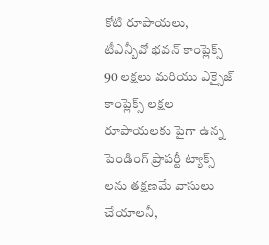కోటి రూపాయలు, టీఎన్బీవో భవన్ కాంప్లెక్స్ 90 లక్షలు మరియు ఎక్సైజ్ కాంప్లెక్స్ లక్షల రూపాయలకు పైగా ఉన్న పెండింగ్ ప్రాపర్టీ ట్యాక్స్ లను తక్షణమే వాసులు చేయాలనీ,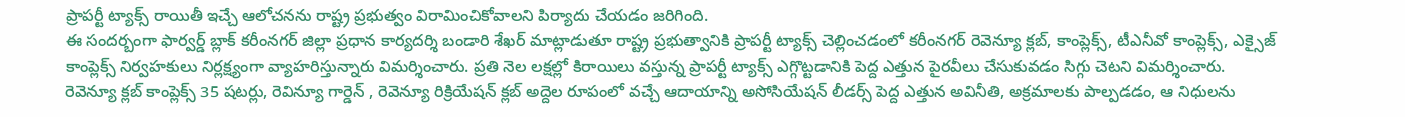ప్రాపర్టీ ట్యాక్స్ రాయితీ ఇచ్చే ఆలోచనను రాష్ట్ర ప్రభుత్వం విరామించికోవాలని పిర్యాదు చేయడం జరిగింది.
ఈ సందర్బంగా ఫార్వర్డ్ బ్లాక్ కరీంనగర్ జిల్లా ప్రధాన కార్యదర్శి బండారి శేఖర్ మాట్లాడుతూ రాష్ట్ర ప్రభుత్వానికి ప్రాపర్టీ ట్యాక్స్ చెల్లించడంలో కరీంనగర్ రెవెన్యూ క్లబ్, కాంప్లెక్స్, టీఎనీవో కాంప్లెక్స్, ఎక్సైజ్ కాంప్లెక్స్ నిర్వహకులు నిర్లక్ష్యంగా వ్యాహరిస్తున్నారు విమర్శించారు. ప్రతి నెల లక్షల్లో కిరాయిలు వస్తున్న ప్రాపర్టీ ట్యాక్స్ ఎగ్గొట్టడానికి పెద్ద ఎత్తున పైరవీలు చేసుకువడం సిగ్గు చెటని విమర్శించారు.
రెవెన్యూ క్లబ్ కాంప్లెక్స్ 35 షటర్లు, రెవిన్యూ గార్డెన్ , రెవెన్యూ రిక్రియేషన్ క్లబ్ అద్దెల రూపంలో వచ్చే ఆదాయాన్ని అసోసియేషన్ లీడర్స్ పెద్ద ఎత్తున అవినీతి, అక్రమాలకు పాల్పడడం, ఆ నిధులను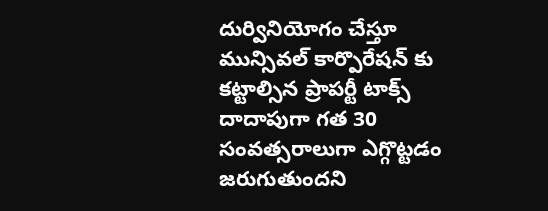దుర్వినియోగం చేస్తూ మున్సివల్ కార్పొరేషన్ కు కట్టాల్సిన ప్రాపర్టీ టాక్స్ దాదాపుగా గత 30 సంవత్సరాలుగా ఎగ్గొట్టడం జరుగుతుందని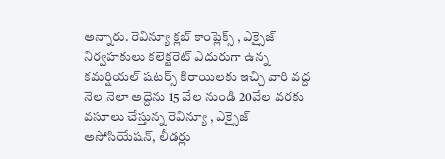అన్నారు. రెవిన్యూ క్లబ్ కాంప్లెక్స్ , ఎక్సైజ్ నిర్వహకులు కలెక్టరెట్ ఎదురుగా ఉన్న కమర్షియల్ షటర్స్ కిరాయిలకు ఇచ్చి వారి వద్ద నెల నెలా అద్దెను 15 వేల నుండి 20వేల వరకు వసూలు చేస్తున్న రెవిన్యూ , ఎక్సైజ్ అసోసియేషన్, లీడర్లు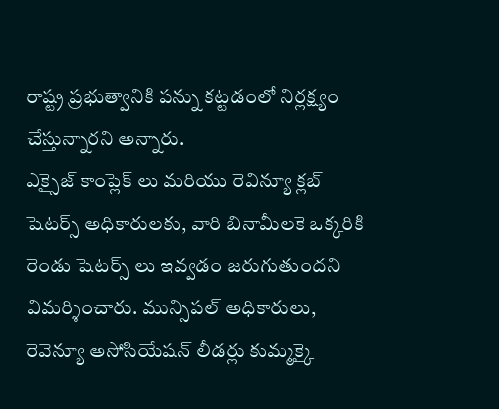రాష్ట్ర ప్రభుత్వానికి పన్ను కట్టడంలో నిర్లక్ష్యం చేస్తున్నారని అన్నారు.
ఎక్సైజ్ కాంప్లెక్ లు మరియు రెవిన్యూ క్లబ్ షెటర్స్ అధికారులకు, వారి బినామీలకె ఒక్కరికి రెండు షెటర్స్ లు ఇవ్వడం జరుగుతుందని విమర్శించారు. మున్సిపల్ అధికారులు, రెవెన్యూ అసోసియేషన్ లీడర్లు కుమ్మక్కై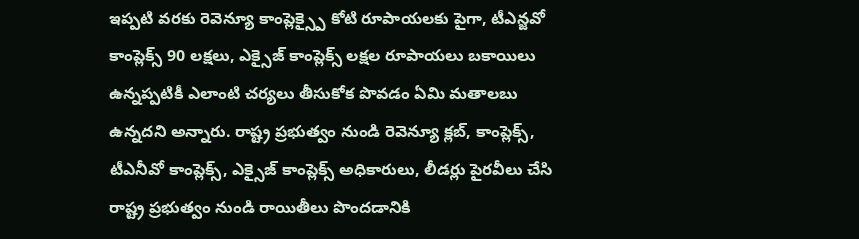ఇప్పటి వరకు రెవెన్యూ కాంప్లెక్స్పై కోటి రూపాయలకు పైగా, టీఎన్జవో కాంప్లెక్స్ 90 లక్షలు, ఎక్సైజ్ కాంప్లెక్స్ లక్షల రూపాయలు బకాయిలు ఉన్నప్పటికీ ఎలాంటి చర్యలు తీసుకోక పొవడం ఏమి మతాలబు ఉన్నదని అన్నారు. రాష్ట్ర ప్రభుత్వం నుండి రెవెన్యూ క్లబ్, కాంప్లెక్స్, టీఎనీవో కాంప్లెక్స్, ఎక్సైజ్ కాంప్లెక్స్ అధికారులు, లీడర్లు పైరవీలు చేసి రాష్ట్ర ప్రభుత్వం నుండి రాయితీలు పొందడానికి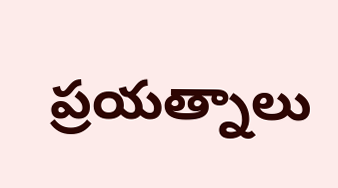ప్రయత్నాలు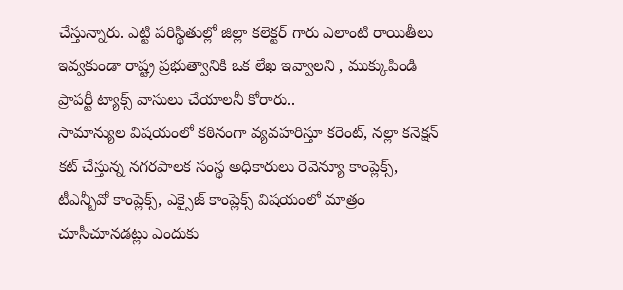చేస్తున్నారు. ఎట్టి పరిస్థితుల్లో జిల్లా కలెక్టర్ గారు ఎలాంటి రాయితీలు ఇవ్వకుండా రాష్ట్ర ప్రభుత్వానికి ఒక లేఖ ఇవ్వాలని , ముక్కుపిండి ప్రాపర్టీ ట్యాక్స్ వాసులు చేయాలనీ కోరారు..
సామాన్యుల విషయంలో కఠినంగా వ్యవహరిస్తూ కరెంట్, నల్లా కనెక్షన్ కట్ చేస్తున్న నగరపాలక సంస్థ అధికారులు రెవెన్యూ కాంప్లెక్స్, టీఎన్బీవో కాంప్లెక్స్, ఎక్సైజ్ కాంప్లెక్స్ విషయంలో మాత్రం చూసీచూనడట్లు ఎందుకు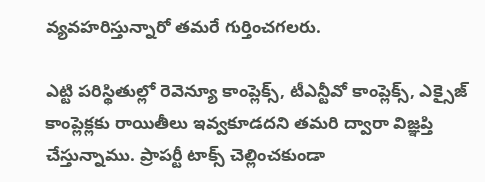వ్యవహరిస్తున్నారో తమరే గుర్తించగలరు.

ఎట్టి పరిస్థితుల్లో రెవెన్యూ కాంప్లెక్స్, టీఎన్టీవో కాంప్లెక్స్, ఎక్సైజ్ కాంప్లెక్లకు రాయితీలు ఇవ్వకూడదని తమరి ద్వారా విజ్ఞప్తి చేస్తున్నాము. ప్రాపర్టీ టాక్స్ చెల్లించకుండా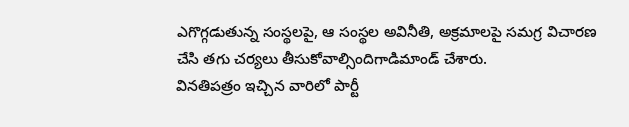ఎగొగ్గడుతున్న సంస్థలపై, ఆ సంస్థల అవినీతి, అక్రమాలపై సమగ్ర విచారణ చేసి తగు చర్యలు తీసుకోవాల్సిందిగాడిమాండ్ చేశారు.
వినతిపత్రం ఇచ్చిన వారిలో పార్టీ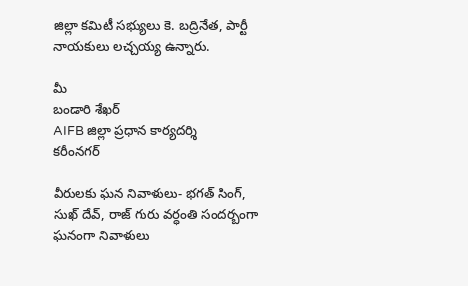జిల్లా కమిటీ సభ్యులు కె. బద్రినేత, పార్టీ నాయకులు లచ్చయ్య ఉన్నారు.

మీ
బండారి శేఖర్
AIFB జిల్లా ప్రధాన కార్యదర్శి
కరీంనగర్

వీరులకు ఘన నివాళులు- భగత్ సింగ్, సుఖ్ దేవ్, రాజ్ గురు వర్ధంతి సందర్బంగా ఘనంగా నివాళులు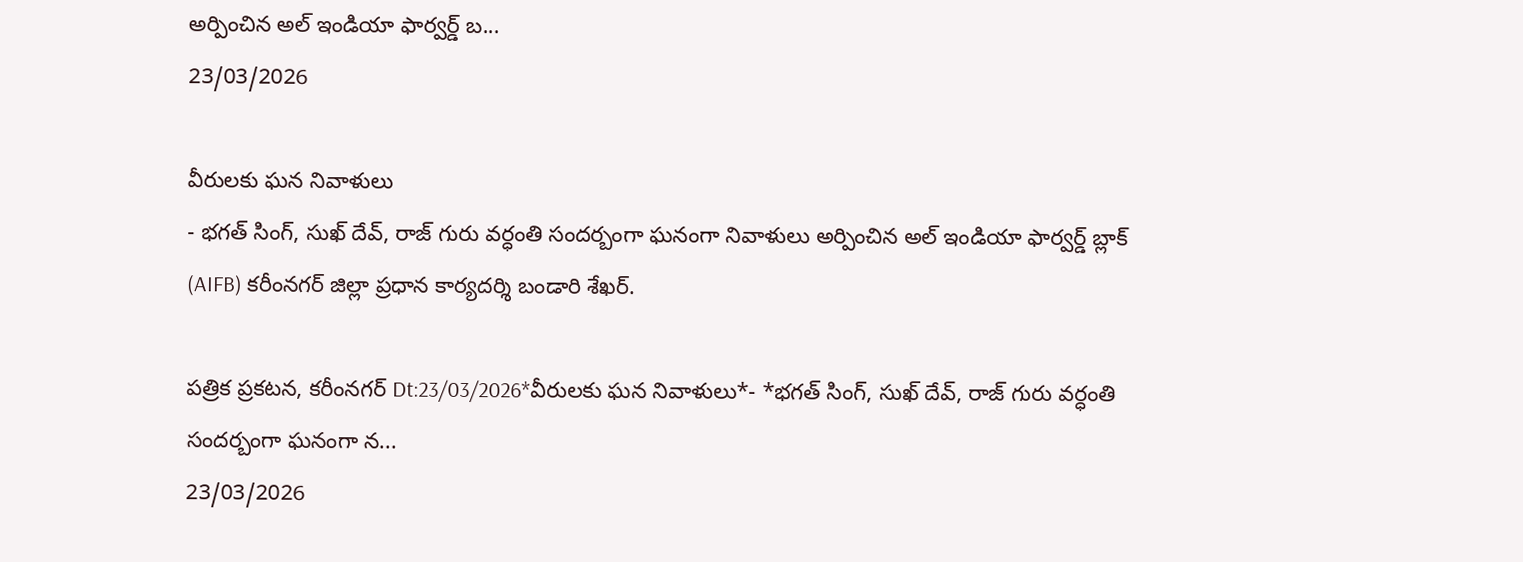అర్పించిన అల్ ఇండియా ఫార్వర్డ్ బ...
23/03/2026

వీరులకు ఘన నివాళులు
- భగత్ సింగ్, సుఖ్ దేవ్, రాజ్ గురు వర్ధంతి సందర్బంగా ఘనంగా నివాళులు అర్పించిన అల్ ఇండియా ఫార్వర్డ్ బ్లాక్ (AIFB) కరీంనగర్ జిల్లా ప్రధాన కార్యదర్శి బండారి శేఖర్.

పత్రిక ప్రకటన, కరీంనగర్ Dt:23/03/2026*వీరులకు ఘన నివాళులు*- *భగత్ సింగ్, సుఖ్ దేవ్, రాజ్ గురు వర్ధంతి సందర్బంగా ఘనంగా న...
23/03/2026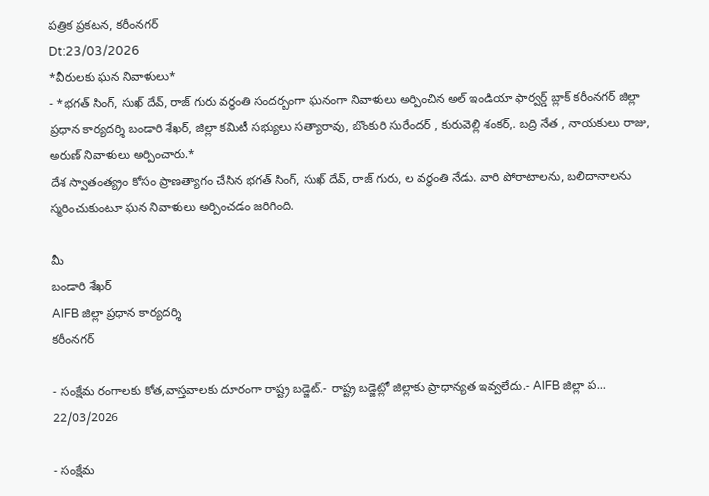పత్రిక ప్రకటన, కరీంనగర్
Dt:23/03/2026
*వీరులకు ఘన నివాళులు*
- *భగత్ సింగ్, సుఖ్ దేవ్, రాజ్ గురు వర్ధంతి సందర్బంగా ఘనంగా నివాళులు అర్పించిన అల్ ఇండియా ఫార్వర్డ్ బ్లాక్ కరీంనగర్ జిల్లా ప్రధాన కార్యదర్శి బండారి శేఖర్, జిల్లా కమిటీ సభ్యులు సత్యారావు, బొంకురి సురేందర్ , కురువెల్లి శంకర్,. బద్రి నేత , నాయకులు రాజు, అరుణ్ నివాళులు అర్పించారు.*
దేశ స్వాతంత్య్రం కోసం ప్రాణత్యాగం చేసిన భగత్ సింగ్, సుఖ్ దేవ్, రాజ్ గురు, ల వర్ధంతి నేడు. వారి పోరాటాలను, బలిదానాలను స్మరించుకుంటూ ఘన నివాళులు అర్పించడం జరిగింది.

మీ
బండారి శేఖర్
AIFB జిల్లా ప్రధాన కార్యదర్శి
కరీంనగర్

- సంక్షేమ రంగాలకు కోత,వాస్తవాలకు దూరంగా రాష్ట్ర బడ్జెట్.- రాష్ట్ర బడ్జెట్లో జిల్లాకు ప్రాధాన్యత ఇవ్వలేదు.- AIFB జిల్లా ప...
22/03/2026

- సంక్షేమ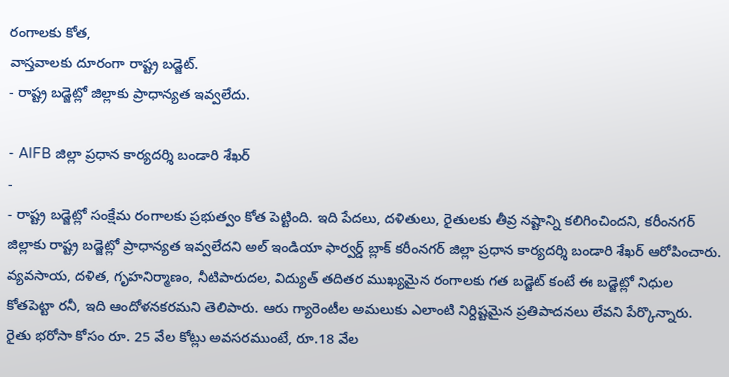రంగాలకు కోత,
వాస్తవాలకు దూరంగా రాష్ట్ర బడ్జెట్.
- రాష్ట్ర బడ్జెట్లో జిల్లాకు ప్రాధాన్యత ఇవ్వలేదు.

- AIFB జిల్లా ప్రధాన కార్యదర్శి బండారి శేఖర్
-
- రాష్ట్ర బడ్జెట్లో సంక్షేమ రంగాలకు ప్రభుత్వం కోత పెట్టింది. ఇది పేదలు, దళితులు, రైతులకు తీవ్ర నష్టాన్ని కలిగించిందని, కరీంనగర్ జిల్లాకు రాష్ట్ర బడ్జెట్లో ప్రాధాన్యత ఇవ్వలేదని అల్ ఇండియా ఫార్వర్డ్ బ్లాక్ కరీంనగర్ జిల్లా ప్రధాన కార్యదర్శి బండారి శేఖర్ ఆరోపించారు. వ్యవసాయ, దళిత, గృహనిర్మాణం, నీటిపారుదల, విద్యుత్ తదితర ముఖ్యమైన రంగాలకు గత బడ్జెట్ కంటే ఈ బడ్జెట్లో నిధుల కోతపెట్టా రనీ, ఇది ఆందోళనకరమని తెలిపారు. ఆరు గ్యారెంటీల అమలుకు ఎలాంటి నిర్దిష్టమైన ప్రతిపాదనలు లేవని పేర్కొన్నారు.
రైతు భరోసా కోసం రూ. 25 వేల కోట్లు అవసరముంటే, రూ.18 వేల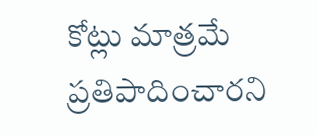కోట్లు మాత్రమే ప్రతిపాదించారని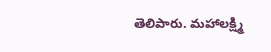తెలిపారు. మహాలక్ష్మి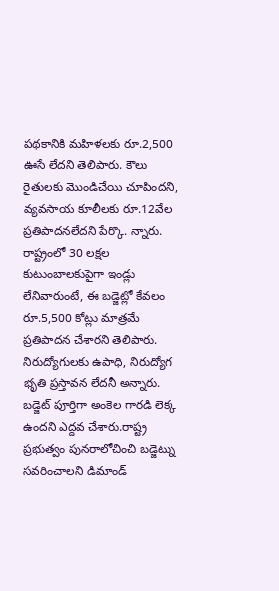పథకానికి మహిళలకు రూ.2,500 ఊసే లేదని తెలిపారు. కౌలు రైతులకు మొండిచేయి చూపిందని, వ్యవసాయ కూలీలకు రూ.12వేల ప్రతిపాదనలేదని పేర్కొ. న్నారు. రాష్ట్రంలో 30 లక్షల కుటుంబాలకుపైగా ఇండ్లు లేనివారుంటే, ఈ బడ్జెట్లో కేవలం రూ.5,500 కోట్లు మాత్రమే ప్రతిపాదన చేశారని తెలిపారు. నిరుద్యోగులకు ఉపాధి, నిరుద్యోగ భృతి ప్రస్తావన లేదనీ అన్నారు. బడ్జెట్ పూర్తిగా అంకెల గారడి లెక్క ఉందని ఎద్దవ చేశారు.రాష్ట్ర ప్రభుత్వం పునరాలోచించి బడ్జెట్ను సవరించాలని డిమాండ్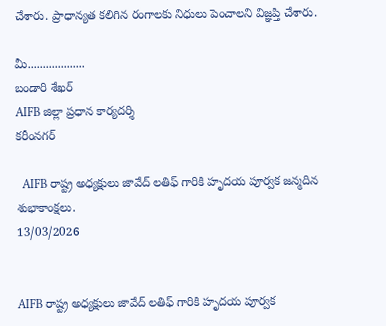చేశారు. ప్రాధాన్యత కలిగిన రంగాలకు నిధులు పెంచాలని విజ్ఞప్తి చేశారు.

మీ...................
బండారి శేఖర్
AIFB జిల్లా ప్రధాన కార్యదర్శి
కరీంనగర్

  AIFB రాష్ట్ర అధ్యక్షులు జావేద్ లతిఫ్ గారికి హృదయ పూర్వక జన్మదిన శుభాకాంక్షలు.
13/03/2026


AIFB రాష్ట్ర అధ్యక్షులు జావేద్ లతిఫ్ గారికి హృదయ పూర్వక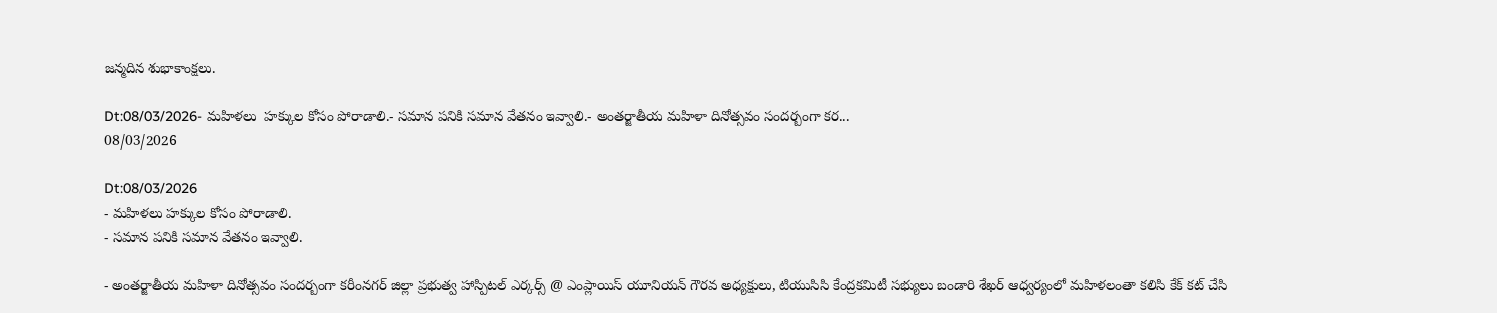జన్మదిన శుభాకాంక్షలు.

Dt:08/03/2026- మహిళలు  హక్కుల కోసం పోరాడాలి.- సమాన పనికి సమాన వేతనం ఇవ్వాలి.- అంతర్జాతీయ మహిళా దినోత్సవం సందర్బంగా కర...
08/03/2026

Dt:08/03/2026
- మహిళలు హక్కుల కోసం పోరాడాలి.
- సమాన పనికి సమాన వేతనం ఇవ్వాలి.

- అంతర్జాతీయ మహిళా దినోత్సవం సందర్బంగా కరీంనగర్ జిల్లా ప్రభుత్వ హాస్పిటల్ ఎర్కర్స్ @ ఎంప్లాయిస్ యూనియన్ గౌరవ అధ్యక్షులు, టియుసిసి కేంద్రకమిటీ సభ్యులు బండారి శేఖర్ ఆధ్వర్యంలో మహిళలంతా కలిసి కేక్ కట్ చేసి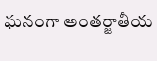ఘనంగా అంతర్జాతీయ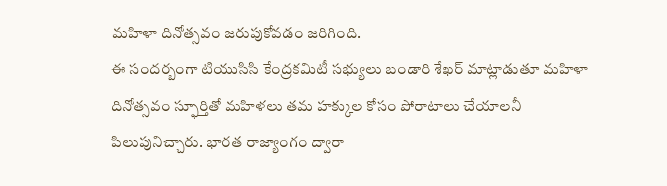మహిళా దినోత్సవం జరుపుకోవడం జరిగింది.
ఈ సందర్బంగా టియుసిసి కేంద్రకమిటీ సభ్యులు బండారి శేఖర్ మాట్లాడుతూ మహిళా దినోత్సవం స్ఫూర్తితో మహిళలు తమ హక్కుల కోసం పోరాటాలు చేయాలనీ పిలుపునిచ్చారు. భారత రాజ్యాంగం ద్వారా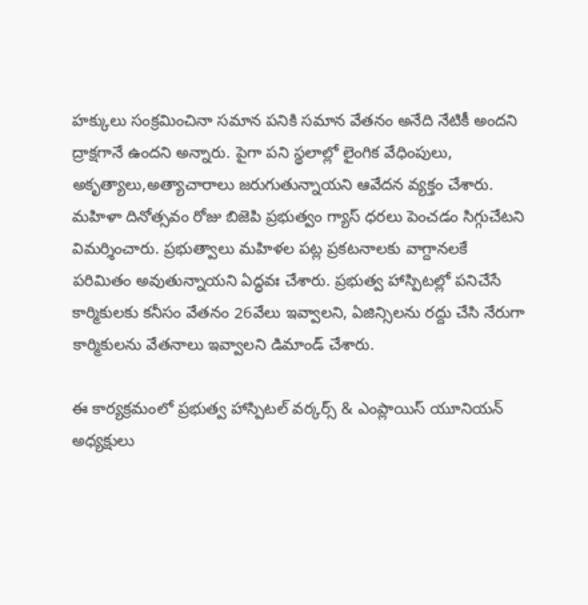హక్కులు సంక్రమించినా సమాన పనికి సమాన వేతనం అనేది నేటికీ అందని ద్రాక్షగానే ఉందని అన్నారు. పైగా పని స్థలాల్లో లైంగిక వేధింపులు, అకృత్యాలు,అత్యాచారాలు జరుగుతున్నాయని ఆవేదన వ్యక్తం చేశారు. మహిళా దినోత్సవం రోజు బిజెపి ప్రభుత్వం గ్యాస్ ధరలు పెంచడం సిగ్గుచేటని విమర్శించారు. ప్రభుత్వాలు మహిళల పట్ల ప్రకటనాలకు వాగ్దానలకే పరిమితం అవుతున్నాయని ఏద్ధవః చేశారు. ప్రభుత్వ హాస్పిటల్లో పనిచేసే కార్మికులకు కనీసం వేతనం 26వేలు ఇవ్వాలని, ఏజిన్సిలను రద్దు చేసి నేరుగా కార్మికులను వేతనాలు ఇవ్వాలని డిమాండ్ చేశారు.

ఈ కార్యక్రమంలో ప్రభుత్వ హాస్పిటల్ వర్కర్స్ & ఎంప్లాయిస్ యూనియన్ అధ్యక్షులు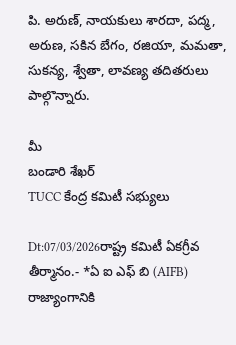పి. అరుణ్, నాయకులు శారదా, పద్మ, అరుణ, సకిన బేగం, రజియా, మమతా, సుకన్య, శ్వేతా, లావణ్య తదితరులు పాల్గొన్నారు.

మీ
బండారి శేఖర్
TUCC కేంద్ర కమిటీ సభ్యులు

Dt:07/03/2026రాష్ట్ర కమిటీ ఏకగ్రీవ తీర్మానం.- *ఏ ఐ ఎఫ్ బి (AIFB) రాజ్యాంగానికి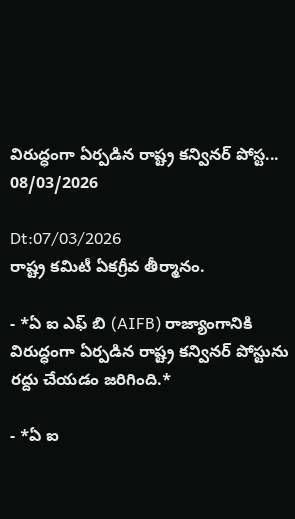విరుద్ధంగా ఏర్పడిన రాష్ట్ర కన్వినర్ పోస్ట...
08/03/2026

Dt:07/03/2026
రాష్ట్ర కమిటీ ఏకగ్రీవ తీర్మానం.

- *ఏ ఐ ఎఫ్ బి (AIFB) రాజ్యాంగానికి విరుద్ధంగా ఏర్పడిన రాష్ట్ర కన్వినర్ పోస్టును రద్దు చేయడం జరిగింది.*

- *ఏ ఐ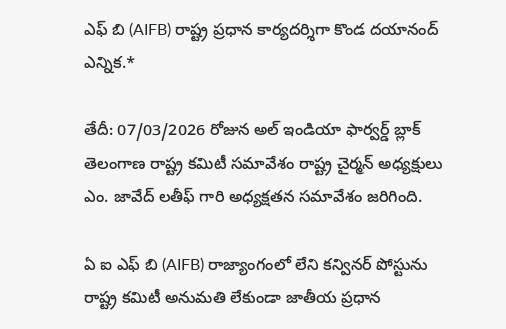ఎఫ్ బి (AIFB) రాష్ట్ర ప్రధాన కార్యదర్శిగా కొండ దయానంద్ ఎన్నిక.*

తేదీ: 07/03/2026 రోజున అల్ ఇండియా ఫార్వర్డ్ బ్లాక్ తెలంగాణ రాష్ట్ర కమిటీ సమావేశం రాష్ట్ర చైర్మన్ అధ్యక్షులు ఎం. జావేద్ లతీఫ్ గారి అధ్యక్షతన సమావేశం జరిగింది.

ఏ ఐ ఎఫ్ బి (AIFB) రాజ్యాంగంలో లేని కన్వినర్ పోస్టును రాష్ట్ర కమిటీ అనుమతి లేకుండా జాతీయ ప్రధాన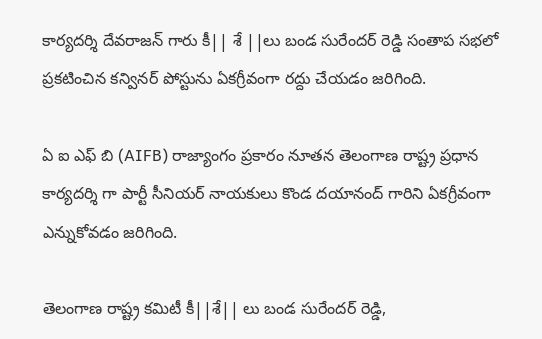కార్యదర్శి దేవరాజన్ గారు కీ|| శే ||లు బండ సురేందర్ రెడ్డి సంతాప సభలో ప్రకటించిన కన్వినర్ పోస్టును ఏకగ్రీవంగా రద్దు చేయడం జరిగింది.

ఏ ఐ ఎఫ్ బి (AIFB) రాజ్యాంగం ప్రకారం నూతన తెలంగాణ రాష్ట్ర ప్రధాన కార్యదర్శి గా పార్టీ సీనియర్ నాయకులు కొండ దయానంద్ గారిని ఏకగ్రీవంగా ఎన్నుకోవడం జరిగింది.

తెలంగాణ రాష్ట్ర కమిటీ కీ||శే|| లు బండ సురేందర్ రెడ్డి,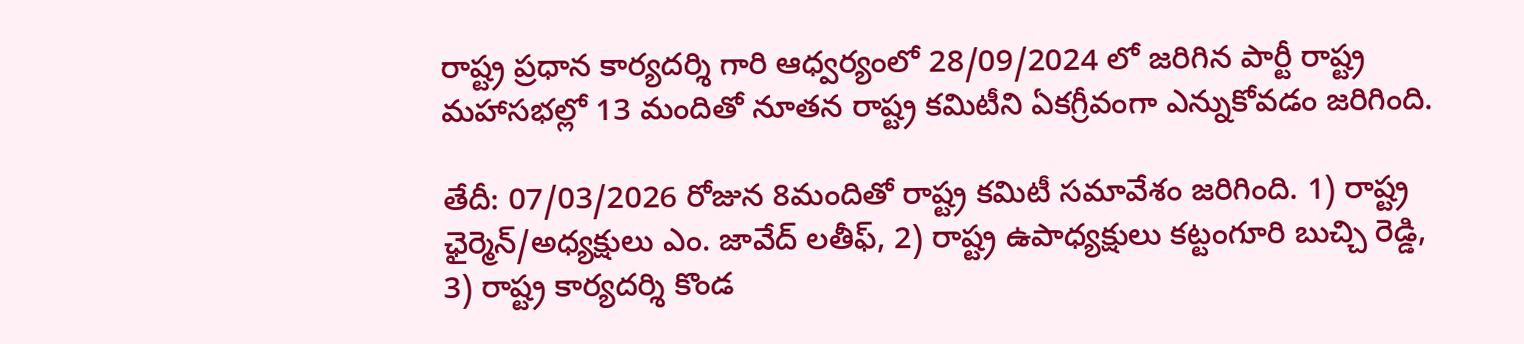రాష్ట్ర ప్రధాన కార్యదర్శి గారి ఆధ్వర్యంలో 28/09/2024 లో జరిగిన పార్టీ రాష్ట్ర మహాసభల్లో 13 మందితో నూతన రాష్ట్ర కమిటీని ఏకగ్రీవంగా ఎన్నుకోవడం జరిగింది.

తేదీ: 07/03/2026 రోజున 8మందితో రాష్ట్ర కమిటీ సమావేశం జరిగింది. 1) రాష్ట్ర ఛైర్మెన్/అధ్యక్షులు ఎం. జావేద్ లతీఫ్, 2) రాష్ట్ర ఉపాధ్యక్షులు కట్టంగూరి బుచ్చి రెడ్డి, 3) రాష్ట్ర కార్యదర్శి కొండ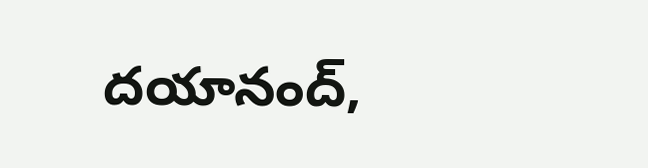దయానంద్,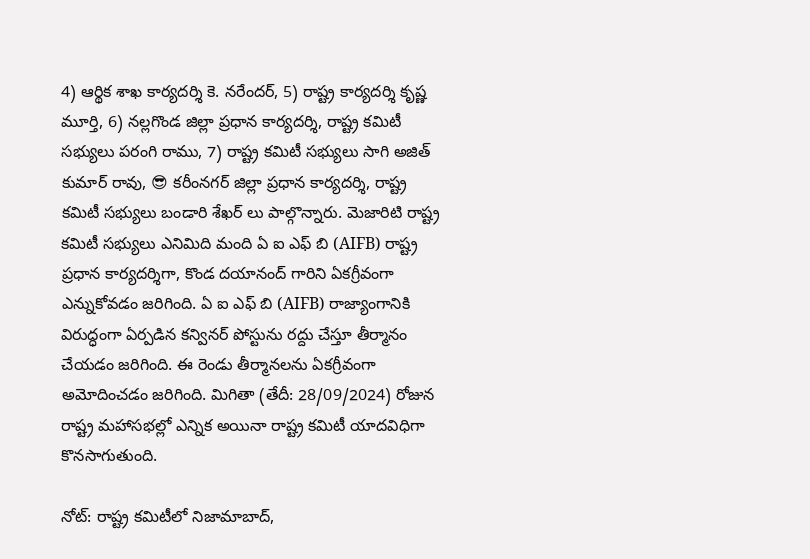4) ఆర్థిక శాఖ కార్యదర్శి కె. నరేందర్, 5) రాష్ట్ర కార్యదర్శి కృష్ణ మూర్తి, 6) నల్లగొండ జిల్లా ప్రధాన కార్యదర్శి, రాష్ట్ర కమిటీ సభ్యులు పరంగి రాము, 7) రాష్ట్ర కమిటీ సభ్యులు సాగి అజిత్ కుమార్ రావు, 😎 కరీంనగర్ జిల్లా ప్రధాన కార్యదర్శి, రాష్ట్ర కమిటీ సభ్యులు బండారి శేఖర్ లు పాల్గొన్నారు. మెజారిటి రాష్ట్ర కమిటీ సభ్యులు ఎనిమిది మంది ఏ ఐ ఎఫ్ బి (AIFB) రాష్ట్ర ప్రధాన కార్యదర్శిగా, కొండ దయానంద్ గారిని ఏకగ్రీవంగా ఎన్నుకోవడం జరిగింది. ఏ ఐ ఎఫ్ బి (AIFB) రాజ్యాంగానికి విరుద్ధంగా ఏర్పడిన కన్వినర్ పోస్టును రద్దు చేస్తూ తీర్మానం చేయడం జరిగింది. ఈ రెండు తీర్మానలను ఏకగ్రీవంగా అమోదించడం జరిగింది. మిగితా (తేదీ: 28/09/2024) రోజున రాష్ట్ర మహాసభల్లో ఎన్నిక అయినా రాష్ట్ర కమిటీ యాదవిధిగా కొనసాగుతుంది.

నోట్: రాష్ట్ర కమిటీలో నిజామాబాద్,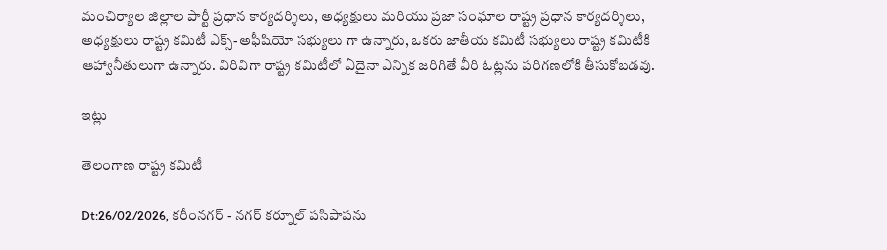మంచిర్యాల జిల్లాల పార్టీ ప్రధాన కార్యదర్శిలు, అధ్యక్షులు మరియు ప్రజా సంఘాల రాష్ట్ర ప్రధాన కార్యదర్శిలు, అధ్యక్షులు రాష్ట్ర కమిటీ ఎక్స్-అఫీషియో సభ్యులు గా ఉన్నారు, ఒకరు జాతీయ కమిటీ సభ్యులు రాష్ట్ర కమిటీకి ఆహ్వానీతులుగా ఉన్నారు. విరివిగా రాష్ట్ర కమిటీలో ఏదైనా ఎన్నిక జరిగితే వీరి ఓట్లను పరిగణలోకి తీసుకోబడవు.

ఇట్లు

తెలంగాణ రాష్ట్ర కమిటీ

Dt:26/02/2026, కరీంనగర్ - నగర్ కర్నూల్ పసిపాపను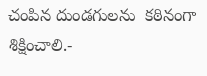చంపిన దుండగులను  కఠినంగా శిక్షించాలి.-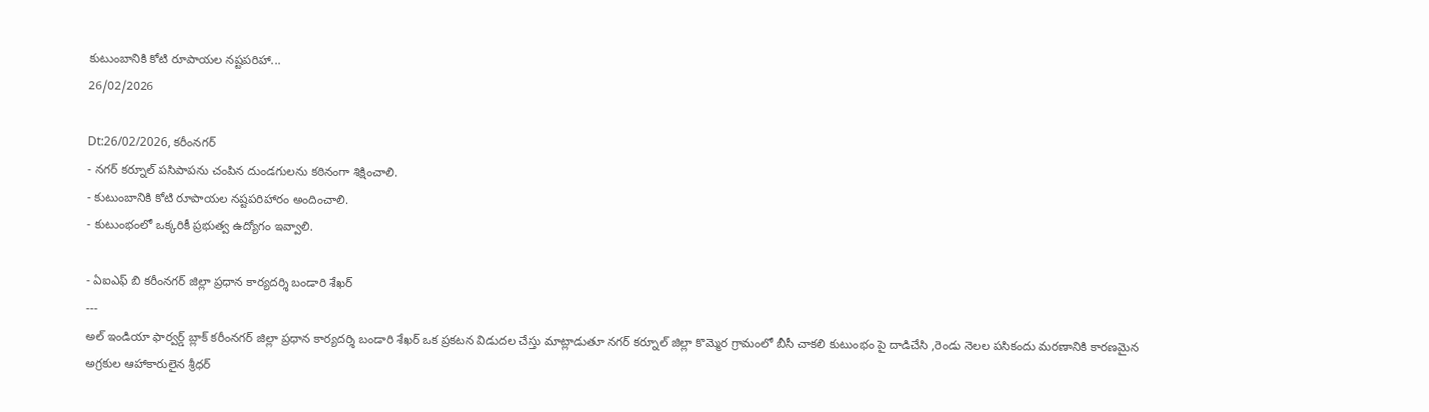కుటుంబానికి కోటి రూపాయల నష్టపరిహా...
26/02/2026

Dt:26/02/2026, కరీంనగర్
- నగర్ కర్నూల్ పసిపాపను చంపిన దుండగులను కఠినంగా శిక్షించాలి.
- కుటుంబానికి కోటి రూపాయల నష్టపరిహారం అందించాలి.
- కుటుంభంలో ఒక్కరికీ ప్రభుత్వ ఉద్యోగం ఇవ్వాలి.

- ఏఐఎఫ్ బి కరీంనగర్ జిల్లా ప్రధాన కార్యదర్శి బండారి శేఖర్
---
అల్ ఇండియా ఫార్వర్డ్ బ్లాక్ కరీంనగర్ జిల్లా ప్రధాన కార్యదర్శి బండారి శేఖర్ ఒక ప్రకటన విడుదల చేస్తు మాట్లాడుతూ నగర్ కర్నూల్ జిల్లా కొమ్మెర గ్రామంలో బీసీ చాకలి కుటుంభం పై దాడిచేసి ,రెండు నెలల పసికందు మరణానికి కారణమైన అగ్రకుల ఆహాకారులైన శ్రీధర్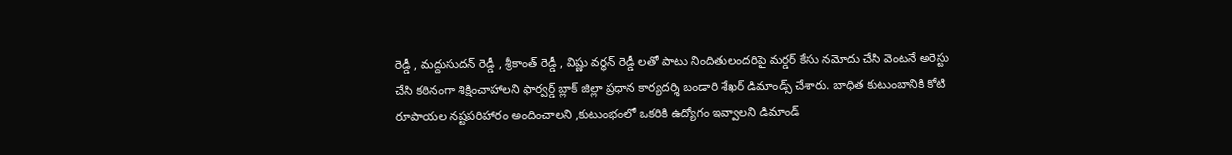రెడ్డీ , మద్దుసుదన్ రెడ్డీ , శ్రీకాంత్ రెడ్డీ , విష్ణు వర్ధన్ రెడ్డీ లతో పాటు నిందితులందరిపై మర్డర్ కేసు నమోదు చేసి వెంటనే అరెస్టు చేసి కఠినంగా శిక్షించాహాలని ఫార్వర్డ్ బ్లాక్ జిల్లా ప్రధాన కార్యదర్శి బండారి శేఖర్ డిమాండ్స్ చేశారు. బాధిత కుటుంబానికి కోటి రూపాయల నష్టపరిహారం అందించాలని ,కుటుంభంలో ఒకరికి ఉద్యోగం ఇవ్వాలని డిమాండ్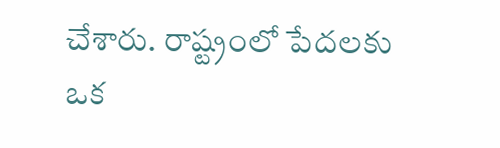చేశారు. రాష్ట్రంలో పేదలకు ఒక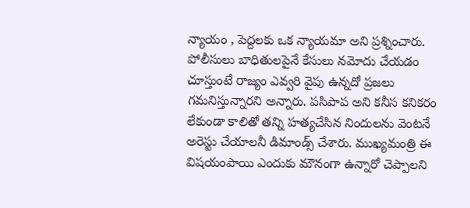న్యాయం , పెద్దలకు ఒక న్యాయమా అని ప్రశ్నించారు. పోలీసులు బాధితులపైనే కేసులు నమోదు చేయడం చూస్తుంటే రాజ్యం ఎవ్వరి వైపు ఉన్నదో ప్రజలు గమనిస్తున్నారని అన్నారు. పసిపాప అని కనీస కనికరం లేకుండా కాలితో తన్ని హత్యచేసిన నిందులను వెంటనే అరెస్టు చేయాలనీ డిమాండ్స్ చేశారు. ముఖ్యమంత్రి ఈ విషయంపాయి ఎందుకు మౌనంగా ఉన్నారో చెప్పాలని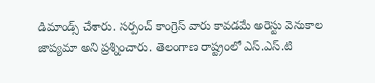డిమాండ్స్ చేశారు. సర్పంచ్ కాంగ్రెస్ వారు కావడమే అరెస్టు వెనుకాల జాప్యమా అని ప్రశ్నించారు. తెలంగాణ రాష్ట్రంలో ఎస్.ఎస్.టి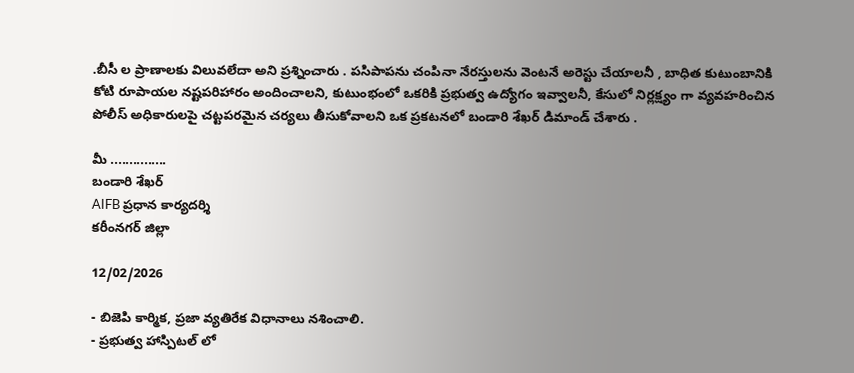.బీసీ ల ప్రాణాలకు విలువలేదా అని ప్రశ్నించారు . పసిపాపను చంపినా నేరస్తులను వెంటనే అరెస్టు చేయాలనీ , బాధిత కుటుంబానికి కోటి రూపాయల నష్టపరిహారం అందించాలని, కుటుంభంలో ఒకరికి ప్రభుత్వ ఉద్యోగం ఇవ్వాలనీ, కేసులో నిర్లక్ష్యం గా వ్యవహరించిన పోలీస్ అధికారులపై చట్టపరమైన చర్యలు తీసుకోవాలని ఒక ప్రకటనలో బండారి శేఖర్ డిమాండ్ చేశారు .

మీ ...............
బండారి శేఖర్
AIFB ప్రధాన కార్యదర్శి
కరీంనగర్ జిల్లా

12/02/2026

- బిజెపి కార్మిక, ప్రజా వ్యతిరేక విధానాలు నశించాలి.
- ప్రభుత్వ హాస్పిటల్ లో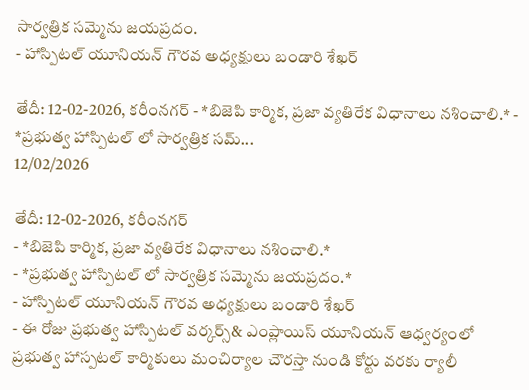సార్వత్రిక సమ్మెను జయప్రదం.
- హాస్పిటల్ యూనియన్ గౌరవ అధ్యక్షులు బండారి శేఖర్

తేదీ: 12-02-2026, కరీంనగర్ - *బిజెపి కార్మిక, ప్రజా వ్యతిరేక విధానాలు నశించాలి.* - *ప్రభుత్వ హాస్పిటల్ లో సార్వత్రిక సమ్...
12/02/2026

తేదీ: 12-02-2026, కరీంనగర్
- *బిజెపి కార్మిక, ప్రజా వ్యతిరేక విధానాలు నశించాలి.*
- *ప్రభుత్వ హాస్పిటల్ లో సార్వత్రిక సమ్మెను జయప్రదం.*
- హాస్పిటల్ యూనియన్ గౌరవ అధ్యక్షులు బండారి శేఖర్
- ఈ రోజు ప్రభుత్వ హాస్పిటల్ వర్కర్స్& ఎంప్లాయిస్ యూనియన్ ఆధ్వర్యంలో ప్రభుత్వ హాస్పటల్ కార్మికులు మంచిర్యాల చౌరస్తా నుండి కోర్టు వరకు ర్యాలీ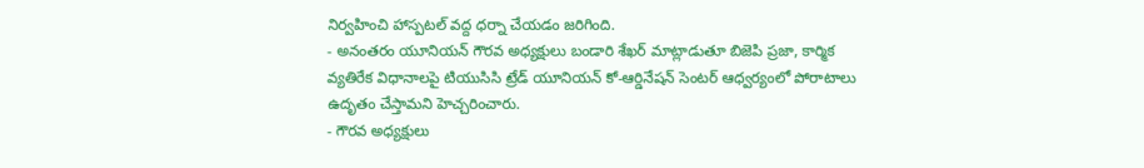నిర్వహించి హాస్పటల్ వద్ద ధర్నా చేయడం జరిగింది.
- అనంతరం యూనియన్ గౌరవ అధ్యక్షులు బండారి శేఖర్ మాట్లాడుతూ బిజెపి ప్రజా, కార్మిక వ్యతిరేక విధానాలపై టియుసిసి ట్రేడ్ యూనియన్ కో-ఆర్డినేషన్ సెంటర్ ఆధ్వర్యంలో పోరాటాలు ఉదృతం చేస్తామని హెచ్చరించారు.
- గౌరవ అధ్యక్షులు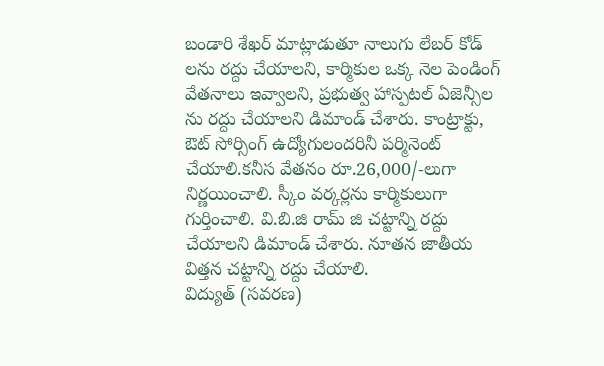బండారి శేఖర్ మాట్లాడుతూ నాలుగు లేబర్ కోడ్ లను రద్దు చేయాలని, కార్మికుల ఒక్క నెల పెండింగ్ వేతనాలు ఇవ్వాలని, ప్రభుత్వ హాస్పటల్ ఏజెన్సీల ను రద్దు చేయాలని డిమాండ్ చేశారు. కాంట్రాక్టు, ఔట్ సోర్సింగ్ ఉద్యోగులందరినీ పర్మినెంట్ చేయాలి.కనీస వేతనం రూ.26,000/-లుగా నిర్ణయించాలి. స్కీం వర్కర్లను కార్మికులుగా గుర్తించాలి. వి.బి.జి రామ్ జి చట్టాన్ని రద్దు చేయాలని డిమాండ్ చేశారు. నూతన జాతీయ విత్తన చట్టాన్ని రద్దు చేయాలి.
విద్యుత్ (సవరణ)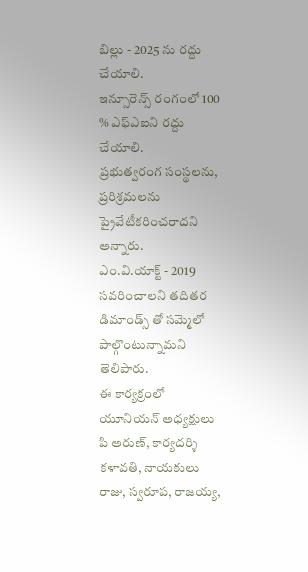బిల్లు - 2025 ను రద్దు చేయాలి.
ఇన్సూరెన్స్ రంగంలో 100 % ఎఫ్ఎఐని రద్దు చేయాలి.
ప్రభుత్వరంగ సంస్థలను, ప్రరిశ్రమలను ప్రైవేటీకరించరాదని అన్నారు.
ఎం.వి.యాక్ట్ - 2019 సవరించాలని తదితర డిమాండ్స్ తో సమ్మెలో పాల్గొంటున్నామని తెలిపారు.
ఈ కార్యక్రంలో యూనియన్ అధ్యక్షులు పి అరుణ్, కార్యదర్శి కళావతి, నాయకులు రాజు, స్వరూప, రాజయ్య,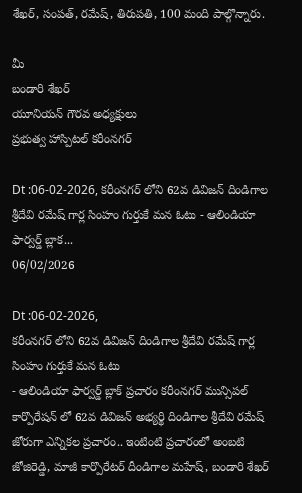శేఖర్, సంపత్, రమేష్, తిరుపతి, 100 మంది పాల్గొన్నారు.

మీ
బండారి శేఖర్
యూనియన్ గౌరవ అధ్యక్షులు
ప్రభుత్వ హాస్పిటల్ కరీంనగర్

Dt :06-02-2026, కరీంనగర్ లోని 62వ డివిజన్ దిండిగాల శ్రీదేవి రమేష్ గార్ల సింహం గుర్తుకే మన ఓటు - ఆలిండియా ఫార్వర్డ్ బ్లాక...
06/02/2026

Dt :06-02-2026,
కరీంనగర్ లోని 62వ డివిజన్ దిండిగాల శ్రీదేవి రమేష్ గార్ల సింహం గుర్తుకే మన ఓటు
- ఆలిండియా ఫార్వర్డ్ బ్లాక్ ప్రచారం కరీంనగర్ మున్సిపల్ కార్పొరేషన్ లో 62వ డివిజన్ అభ్యర్థి దిండిగాల శ్రీదేవి రమేష్ జోరుగా ఎన్నికల ప్రచారం.. ఇంటింటి ప్రచారంలో అంబటి జోజిరెడ్డి, మాజీ కార్పొరేటర్ దీండిగాల మహేష్, బండారి శేఖర్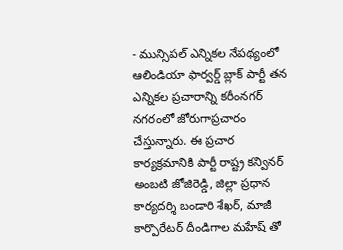- మున్సిపల్ ఎన్నికల నేపథ్యంలో ఆలిండియా ఫార్వర్డ్ బ్లాక్ పార్టీ తన ఎన్నికల ప్రచారాన్ని కరీంనగర్ నగరంలో జోరుగాప్రచారం చేస్తున్నారు. ఈ ప్రచార కార్యక్రమానికి పార్టీ రాష్ట్ర కన్వినర్ అంబటి జోజిరెడ్డి, జిల్లా ప్రధాన కార్యదర్శి బండారి శేఖర్, మాజీ కార్పొరేటర్ దీండిగాల మహేష్ తో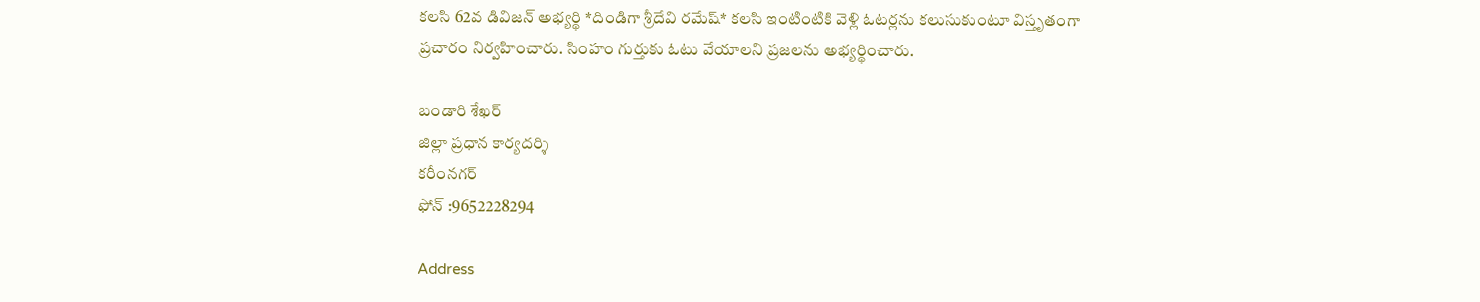కలసి 62వ డివిజన్ అభ్యర్థి *దిండిగా శ్రీదేవి రమేష్* కలసి ఇంటింటికి వెళ్లి ఓటర్లను కలుసుకుంటూ విస్తృతంగా ప్రచారం నిర్వహించారు. సింహం గుర్తుకు ఓటు వేయాలని ప్రజలను అభ్యర్థించారు.

బండారి శేఖర్
జిల్లా ప్రధాన కార్యదర్శి
కరీంనగర్
ఫోన్ :9652228294

Address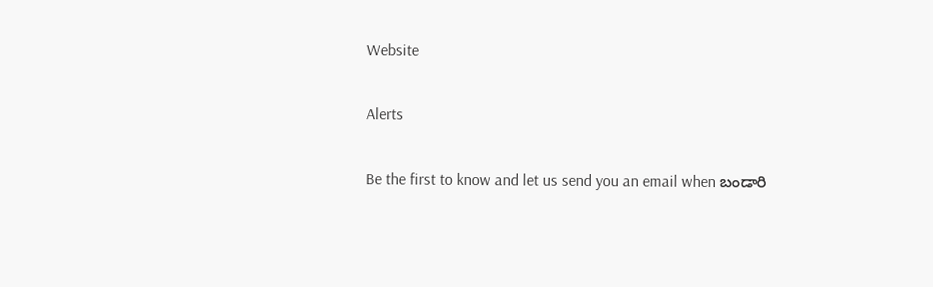Website

Alerts

Be the first to know and let us send you an email when బండారి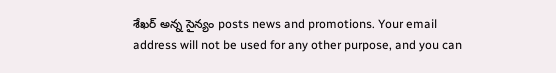శేఖర్ అన్న సైన్యం posts news and promotions. Your email address will not be used for any other purpose, and you can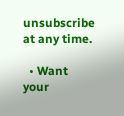unsubscribe at any time.

  • Want your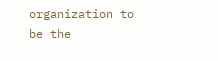organization to be the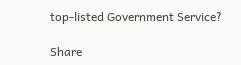top-listed Government Service?

Share